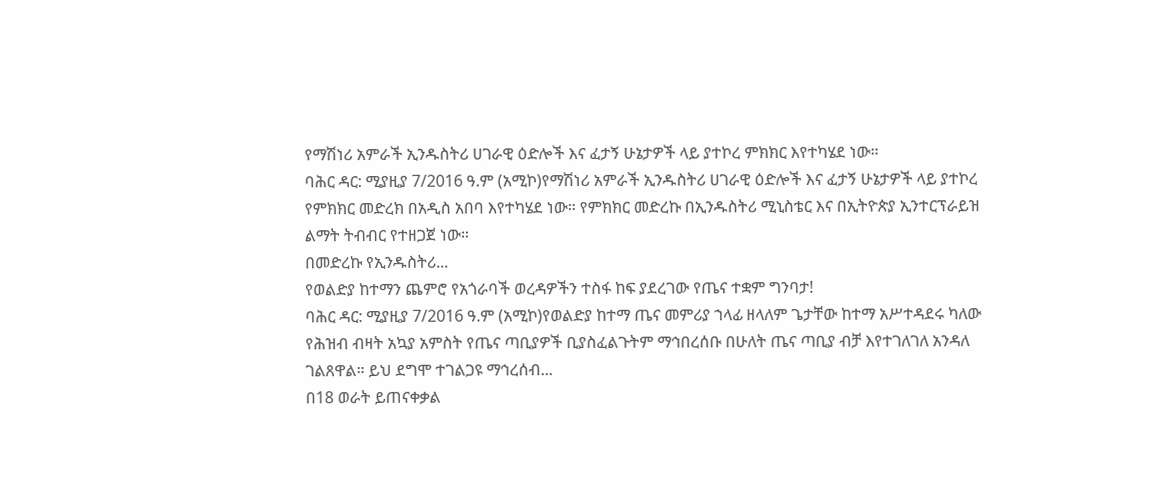የማሽነሪ አምራች ኢንዱስትሪ ሀገራዊ ዕድሎች እና ፈታኝ ሁኔታዎች ላይ ያተኮረ ምክክር እየተካሄደ ነው።
ባሕር ዳር: ሚያዚያ 7/2016 ዓ.ም (አሚኮ)የማሽነሪ አምራች ኢንዱስትሪ ሀገራዊ ዕድሎች እና ፈታኝ ሁኔታዎች ላይ ያተኮረ የምክክር መድረክ በአዲስ አበባ እየተካሄደ ነው። የምክክር መድረኩ በኢንዱስትሪ ሚኒስቴር እና በኢትዮጵያ ኢንተርፕራይዝ ልማት ትብብር የተዘጋጀ ነው።
በመድረኩ የኢንዱስትሪ...
የወልድያ ከተማን ጨምሮ የአጎራባች ወረዳዎችን ተስፋ ከፍ ያደረገው የጤና ተቋም ግንባታ!
ባሕር ዳር: ሚያዚያ 7/2016 ዓ.ም (አሚኮ)የወልድያ ከተማ ጤና መምሪያ ኀላፊ ዘላለም ጌታቸው ከተማ አሥተዳደሩ ካለው የሕዝብ ብዛት አኳያ አምስት የጤና ጣቢያዎች ቢያስፈልጉትም ማኅበረሰቡ በሁለት ጤና ጣቢያ ብቻ እየተገለገለ አንዳለ ገልጸዋል። ይህ ደግሞ ተገልጋዩ ማኅረሰብ...
በ18 ወራት ይጠናቀቃል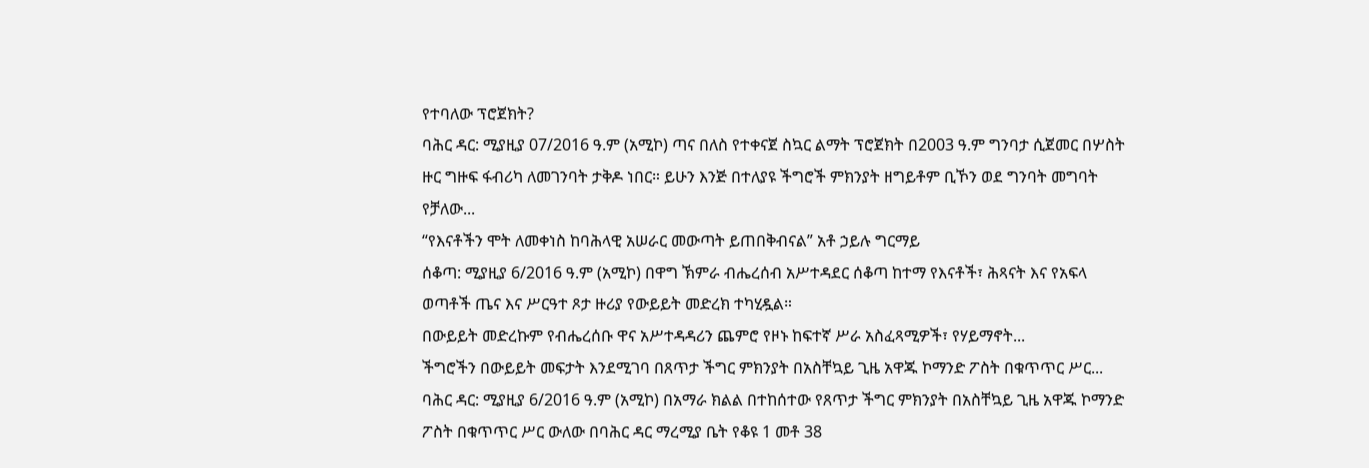የተባለው ፕሮጀክት?
ባሕር ዳር: ሚያዚያ 07/2016 ዓ.ም (አሚኮ) ጣና በለስ የተቀናጀ ስኳር ልማት ፕሮጀክት በ2003 ዓ.ም ግንባታ ሲጀመር በሦስት ዙር ግዙፍ ፋብሪካ ለመገንባት ታቅዶ ነበር። ይሁን እንጅ በተለያዩ ችግሮች ምክንያት ዘግይቶም ቢኾን ወደ ግንባት መግባት የቻለው...
“የእናቶችን ሞት ለመቀነስ ከባሕላዊ አሠራር መውጣት ይጠበቅብናል” አቶ ኃይሉ ግርማይ
ሰቆጣ: ሚያዚያ 6/2016 ዓ.ም (አሚኮ) በዋግ ኽምራ ብሔረሰብ አሥተዳደር ሰቆጣ ከተማ የእናቶች፣ ሕጻናት እና የአፍላ ወጣቶች ጤና እና ሥርዓተ ጾታ ዙሪያ የውይይት መድረክ ተካሂዷል።
በውይይት መድረኩም የብሔረሰቡ ዋና አሥተዳዳሪን ጨምሮ የዞኑ ከፍተኛ ሥራ አስፈጻሚዎች፣ የሃይማኖት...
ችግሮችን በውይይት መፍታት እንደሚገባ በጸጥታ ችግር ምክንያት በአስቸኳይ ጊዜ አዋጁ ኮማንድ ፖስት በቁጥጥር ሥር...
ባሕር ዳር: ሚያዚያ 6/2016 ዓ.ም (አሚኮ) በአማራ ክልል በተከሰተው የጸጥታ ችግር ምክንያት በአስቸኳይ ጊዜ አዋጁ ኮማንድ ፖስት በቁጥጥር ሥር ውለው በባሕር ዳር ማረሚያ ቤት የቆዩ 1 መቶ 38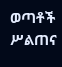ወጣቶች ሥልጠና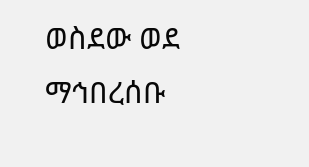ወስደው ወደ ማኅበረሰቡ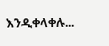እንዲቀላቀሉ...